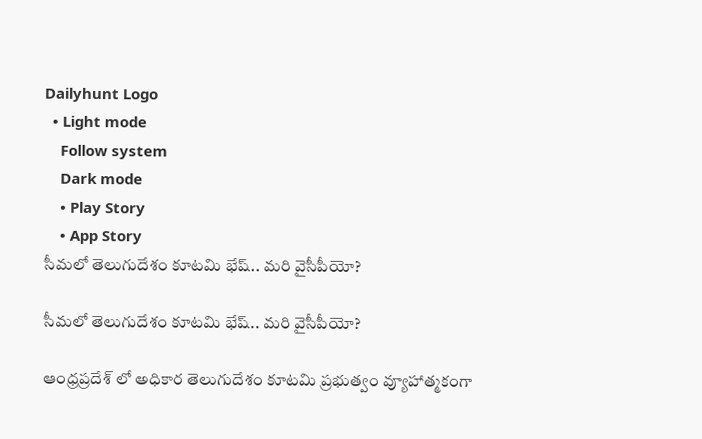Dailyhunt Logo
  • Light mode
    Follow system
    Dark mode
    • Play Story
    • App Story
సీమలో తెలుగుదేశం కూటమి భేష్.. మరి వైసీపీయో?

సీమలో తెలుగుదేశం కూటమి భేష్.. మరి వైసీపీయో?

ఆంధ్రప్రదేశ్ లో అధికార తెలుగుదేశం కూటమి ప్రభుత్వం వ్యూహాత్మకంగా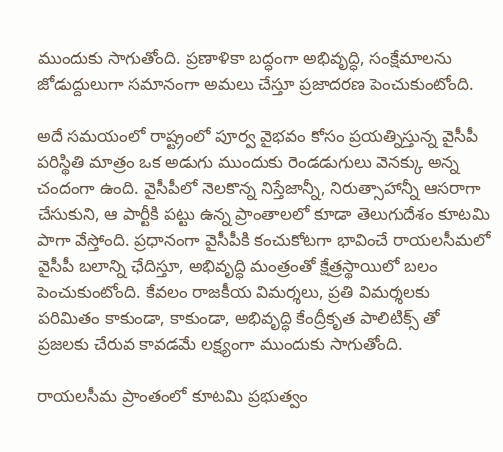ముందుకు సాగుతోంది. ప్రణాళికా బద్ధంగా అభివృద్ధి, సంక్షేమాలను జోడుద్దులుగా సమానంగా అమలు చేస్తూ ప్రజాదరణ పెంచుకుంటోంది.

అదే సమయంలో రాష్ట్రంలో పూర్వ వైభవం కోసం ప్రయత్నిస్తున్న వైసీపీ పరిస్థితి మాత్రం ఒక అడుగు ముందుకు రెండడుగులు వెనక్కు అన్న చందంగా ఉంది. వైసీపీలో నెలకొన్న నిస్తేజాన్నీ, నిరుత్సాహాన్నీ ఆసరాగా చేసుకుని, ఆ పార్టీకి పట్టు ఉన్న ప్రాంతాలలో కూడా తెలుగుదేశం కూటమి పాగా వేస్తోంది. ప్రధానంగా వైసీపీకి కంచుకోటగా భావించే రాయలసీమలో వైసీపీ బలాన్ని ఛేదిస్తూ, అభివృద్ధి మంత్రంతో క్షేత్రస్థాయిలో బలం పెంచుకుంటోంది. కేవలం రాజకీయ విమర్శలు, ప్రతి విమర్శలకు పరిమితం కాకుండా, కాకుండా, అభివృద్ధి కేంద్రీకృత పాలిటిక్స్ తో ప్రజలకు చేరువ కావడమే లక్ష్యంగా ముందుకు సాగుతోంది.

రాయలసీమ ప్రాంతంలో కూటమి ప్రభుత్వం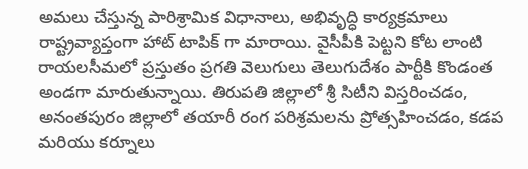అమలు చేస్తున్న పారిశ్రామిక విధానాలు, అభివృద్ధి కార్యక్రమాలు రాష్ట్రవ్యాప్తంగా హాట్ టాపిక్ గా మారాయి. వైసీపీకి పెట్టని కోట లాంటి రాయలసీమలో ప్రస్తుతం ప్రగతి వెలుగులు తెలుగుదేశం పార్టీకి కొండంత అండగా మారుతున్నాయి. తిరుపతి జిల్లాలో శ్రీ సిటీని విస్తరించడం, అనంతపురం జిల్లాలో తయారీ రంగ పరిశ్రమలను ప్రోత్సహించడం, కడప మరియు కర్నూలు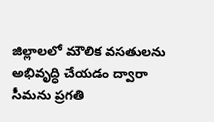జిల్లాలలో మౌలిక వసతులను అభివృద్ధి చేయడం ద్వారా సీమను ప్రగతి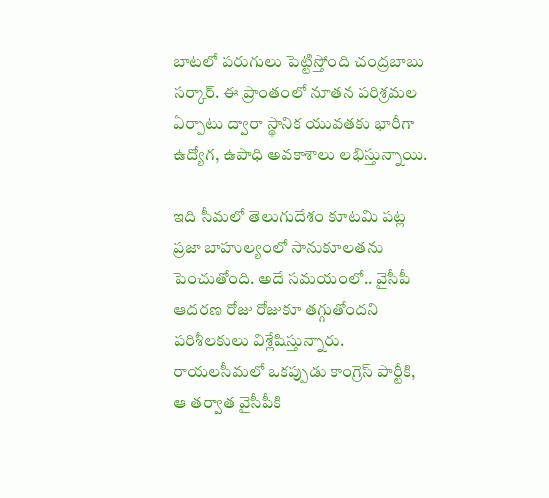బాటలో పరుగులు పెట్టిస్తోంది చంద్రబాబు సర్కార్. ఈ ప్రాంతంలో నూతన పరిశ్రమల ఏర్పాటు ద్వారా స్థానిక యువతకు భారీగా ఉద్యోగ, ఉపాధి అవకాశాలు లభిస్తున్నాయి.

ఇది సీమలో తెలుగుదేశం కూటమి పట్ల ప్రజా బాహుల్యంలో సానుకూలతను పెంచుతోంది. అదే సమయంలో.. వైసీపీ ఆదరణ రోజు రోజుకూ తగ్గుతోందని పరిశీలకులు విశ్లేషిస్తున్నారు. రాయలసీమలో ఒకప్పుడు కాంగ్రెస్ పార్టీకి, ఆ తర్వాత వైసీపీకి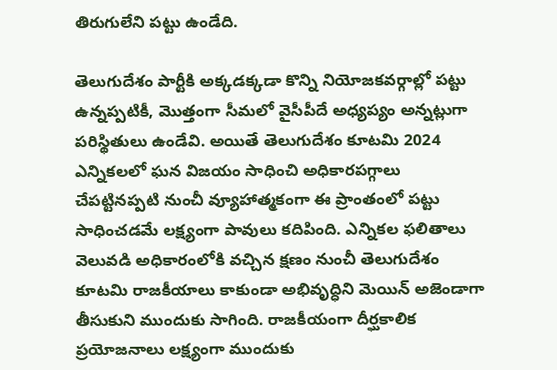తిరుగులేని పట్టు ఉండేది.

తెలుగుదేశం పార్టీకి అక్కడక్కడా కొన్ని నియోజకవర్గాల్లో పట్టు ఉన్నప్పటికీ, మొత్తంగా సీమలో వైసీపీదే అధ్యప్యం అన్నట్లుగా పరిస్థితులు ఉండేవి. అయితే తెలుగుదేశం కూటమి 2024 ఎన్నికలలో ఘన విజయం సాధించి అధికారపగ్గాలు చేపట్టినప్పటి నుంచీ వ్యూహాత్మకంగా ఈ ప్రాంతంలో పట్టు సాధించడమే లక్ష్యంగా పావులు కదిపింది. ఎన్నికల ఫలితాలు వెలువడి అధికారంలోకి వచ్చిన క్షణం నుంచీ తెలుగుదేశం కూటమి రాజకీయాలు కాకుండా అభివృద్ధిని మెయిన్ అజెండాగా తీసుకుని ముందుకు సాగింది. రాజకీయంగా దీర్ఘకాలిక ప్రయోజనాలు లక్ష్యంగా ముందుకు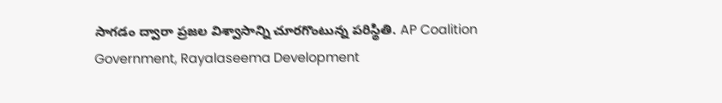సాగడం ద్వారా ప్రజల విశ్వాసాన్ని చూరగొంటున్న పరిస్థితి. AP Coalition Government, Rayalaseema Development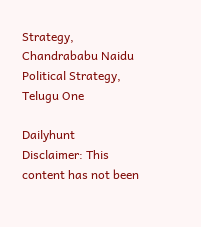Strategy, Chandrababu Naidu Political Strategy, Telugu One

Dailyhunt
Disclaimer: This content has not been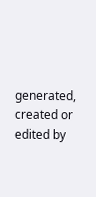generated, created or edited by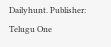Dailyhunt. Publisher: Telugu One